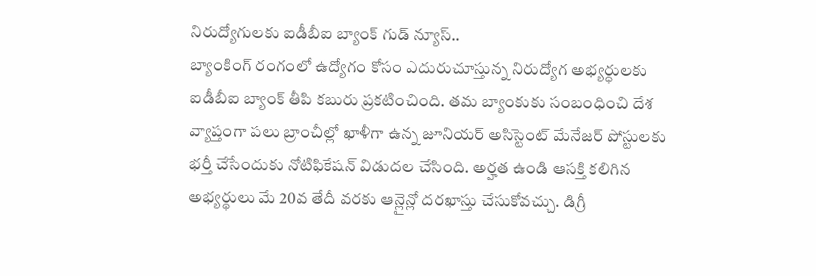నిరుద్యోగులకు ఐడీబీఐ బ్యాంక్ గుడ్ న్యూస్..
బ్యాంకింగ్ రంగంలో ఉద్యోగం కోసం ఎదురుచూస్తున్న నిరుద్యోగ అభ్యర్ధులకు ఐడీబీఐ బ్యాంక్ తీపి కబురు ప్రకటించింది. తమ బ్యాంకుకు సంబంధించి దేశ వ్యాప్తంగా పలు బ్రాంచీల్లో ఖాళీగా ఉన్న జూనియర్ అసిస్టెంట్ మేనేజర్ పోస్టులకు భర్తీ చేసేందుకు నోటిఫికేషన్ విడుదల చేసింది. అర్హత ఉండి ఆసక్తి కలిగిన అభ్యర్థులు మే 20వ తేదీ వరకు ఆన్లైన్లో దరఖాస్తు చేసుకోవచ్చు. డిగ్రీ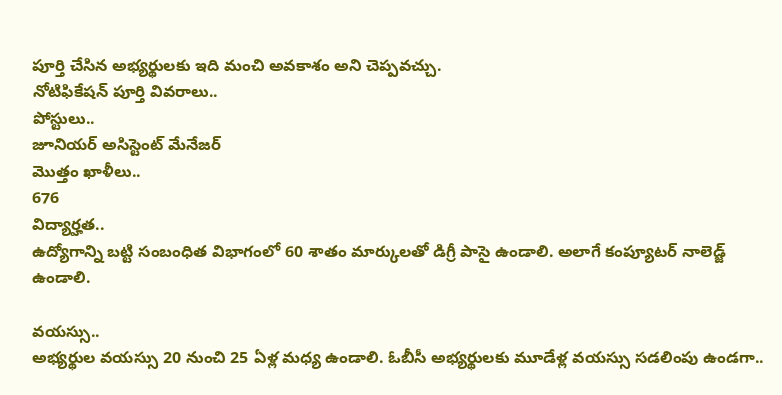పూర్తి చేసిన అభ్యర్థులకు ఇది మంచి అవకాశం అని చెప్పవచ్చు.
నోటిఫికేషన్ పూర్తి వివరాలు..
పోస్టులు..
జూనియర్ అసిస్టెంట్ మేనేజర్
మొత్తం ఖాళీలు..
676
విద్యార్హత..
ఉద్యోగాన్ని బట్టి సంబంధిత విభాగంలో 60 శాతం మార్కులతో డిగ్రీ పాసై ఉండాలి. అలాగే కంప్యూటర్ నాలెడ్జ్ ఉండాలి.

వయస్సు..
అభ్యర్థుల వయస్సు 20 నుంచి 25 ఏళ్ల మధ్య ఉండాలి. ఓబీసీ అభ్యర్థులకు మూడేళ్ల వయస్సు సడలింపు ఉండగా..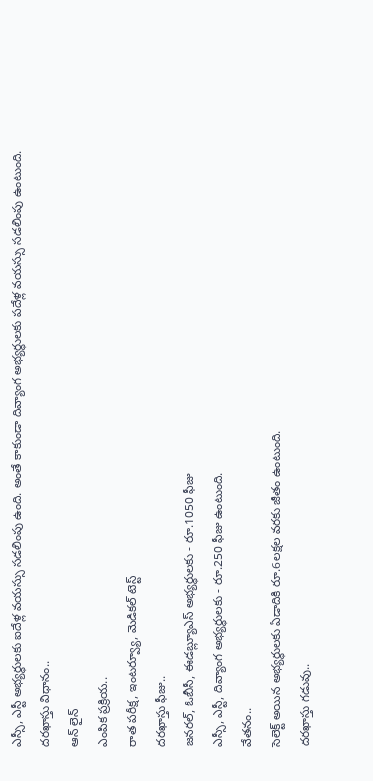ఎస్సీ, ఎస్టీ అభ్యర్థులకు ఐదేళ్ల వయస్సు సడలింపు ఉంది. అంతే కాకుండా దివ్యాంగ అభ్యర్థులకు పదేళ్ల వయస్సు సడలింపు ఉంటుంది.
దరఖాస్తు విధానం..
ఆన్ లైన్
ఎంపిక ప్రక్రియ..
రాత పరీక్ష, ఇంటర్వ్యూ, మెడికల్ టెస్ట్
దరఖాస్తు ఫీజు..
జనరల్, ఓబీసీ, ఈడబ్ల్యూఎస్ అభ్యర్థులకు - రూ.1050 ఫీజు
ఎస్సీ, ఎస్టీ, దివ్యాంగ అభ్యర్థులకు - రూ.250 ఫీజు ఉంటుంది.
వేతనం..
సెలెక్ట్ అయిన అభ్యర్థులకు ఏడాదికి రూ.6లక్షల వరకు జీతం ఉంటుంది.
దరఖాస్తు గడువు..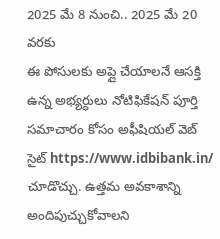2025 మే 8 నుంచి.. 2025 మే 20 వరకు
ఈ పోసులకు అప్లై చేయాలనే ఆసక్తి ఉన్న అభ్యర్ధులు నోటిఫికేషన్ పూర్తి సమాచారం కోసం అఫీషియల్ వెబ్ సైట్ https://www.idbibank.in/ చూడొచ్చు. ఉత్తమ అవకాశాన్ని అందిపుచ్చుకోవాలని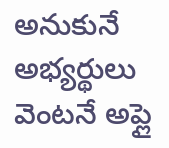అనుకునే అభ్యర్థులు వెంటనే అప్లై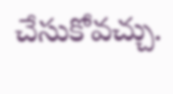చేసుకోవచ్చు.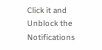Click it and Unblock the Notifications